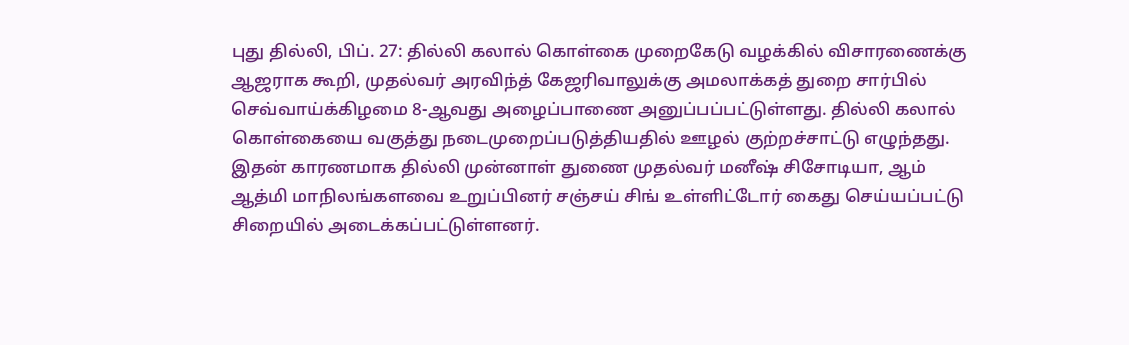புது தில்லி, பிப். 27: தில்லி கலால் கொள்கை முறைகேடு வழக்கில் விசாரணைக்கு ஆஜராக கூறி, முதல்வர் அரவிந்த் கேஜரிவாலுக்கு அமலாக்கத் துறை சார்பில் செவ்வாய்க்கிழமை 8-ஆவது அழைப்பாணை அனுப்பப்பட்டுள்ளது. தில்லி கலால் கொள்கையை வகுத்து நடைமுறைப்படுத்தியதில் ஊழல் குற்றச்சாட்டு எழுந்தது.
இதன் காரணமாக தில்லி முன்னாள் துணை முதல்வர் மனீஷ் சிசோடியா, ஆம் ஆத்மி மாநிலங்களவை உறுப்பினர் சஞ்சய் சிங் உள்ளிட்டோர் கைது செய்யப்பட்டு சிறையில் அடைக்கப்பட்டுள்ளனர்.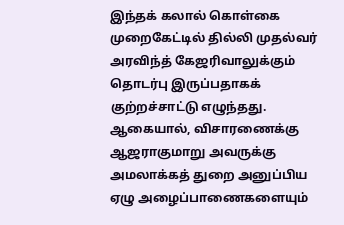இந்தக் கலால் கொள்கை முறைகேட்டில் தில்லி முதல்வர் அரவிந்த் கேஜரிவாலுக்கும் தொடர்பு இருப்பதாகக் குற்றச்சாட்டு எழுந்தது. ஆகையால், விசாரணைக்கு ஆஜராகுமாறு அவருக்கு அமலாக்கத் துறை அனுப்பிய ஏழு அழைப்பாணைகளையும்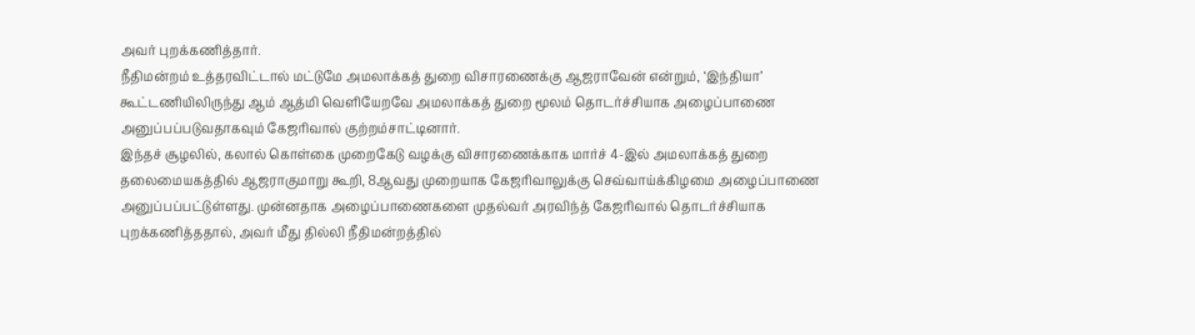அவர் புறக்கணித்தார்.
நீதிமன்றம் உத்தரவிட்டால் மட்டுமே அமலாக்கத் துறை விசாரணைக்கு ஆஜராவேன் என்றும், ‘இந்தியா’ கூட்டணியிலிருந்து ஆம் ஆத்மி வெளியேறவே அமலாக்கத் துறை மூலம் தொடர்ச்சியாக அழைப்பாணை அனுப்பப்படுவதாகவும் கேஜரிவால் குற்றம்சாட்டினார்.
இந்தச் சூழலில், கலால் கொள்கை முறைகேடு வழக்கு விசாரணைக்காக மார்ச் 4-இல் அமலாக்கத் துறை தலைமையகத்தில் ஆஜராகுமாறு கூறி, 8ஆவது முறையாக கேஜரிவாலுக்கு செவ்வாய்க்கிழமை அழைப்பாணை அனுப்பப்பட்டுள்ளது. முன்னதாக அழைப்பாணைகளை முதல்வர் அரவிந்த் கேஜரிவால் தொடர்ச்சியாக புறக்கணித்ததால், அவர் மீது தில்லி நீதிமன்றத்தில்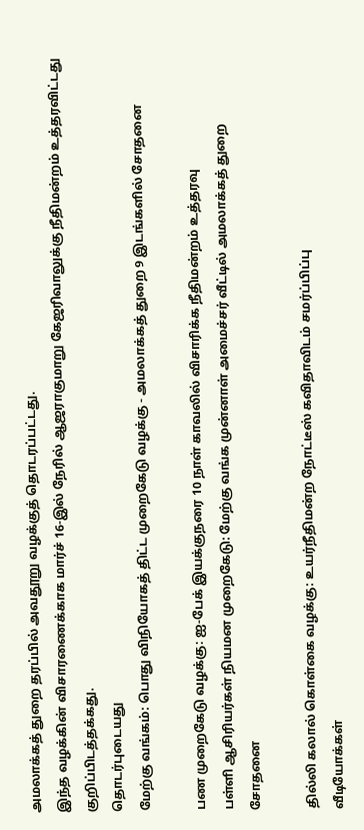அமலாக்கத் துறை தரப்பில் அவதூறு வழக்குத் தொடரப்பட்டது.
இந்த வழக்கின் விசாரணைக்காக மார்ச் 16-இல் நேரில் ஆஜராகுமாறு கேஜரிவாலுக்கு நீதிமன்றம் உத்தரவிட்டது குறிப்பிடத்தக்கது.
தொடர்புடையது
மேற்கு வங்கம்: பொது விநியோகத் திட்ட முறைகேடு வழக்கு - அமலாக்கத் துறை 9 இடங்களில் சோதனை

பண முறைகேடு வழக்கு: ஐ-பேக் இயக்குநரை 10 நாள் காவலில் விசாரிக்க நீதிமன்றம் உத்தரவு
பள்ளி ஆசிரியர்கள் நியமன முறைகேடு: மேற்கு வங்க முன்னாள் அமைச்சர் வீட்டில் அமலாக்கத் துறை சோதனை

தில்லி கலால் கொள்கை வழக்கு: உயர்நீதிமன்ற நோட்டீஸ் கவிதாவிடம் சமர்ப்பிப்பு
வீடியோக்கள்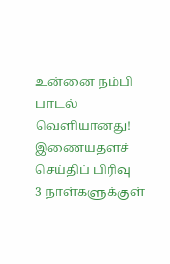உன்னை நம்பி பாடல் வெளியானது!
இணையதளச் செய்திப் பிரிவு
3 நாள்களுக்குள்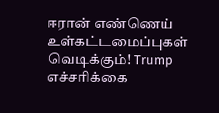ஈரான் எண்ணெய் உள்கட்டமைப்புகள் வெடிக்கும்! Trump எச்சரிக்கை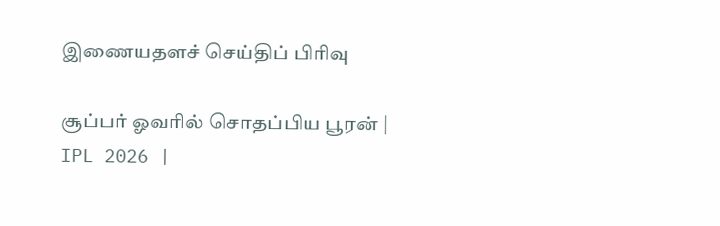இணையதளச் செய்திப் பிரிவு

சூப்பர் ஓவரில் சொதப்பிய பூரன் | IPL 2026 |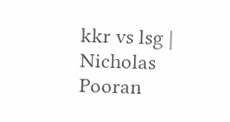kkr vs lsg | Nicholas Pooran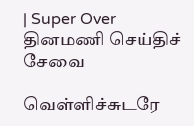| Super Over
தினமணி செய்திச் சேவை

வெள்ளிச்சுடரே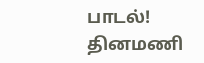பாடல்!
தினமணி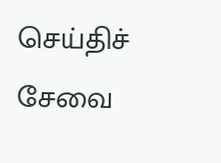செய்திச் சேவை